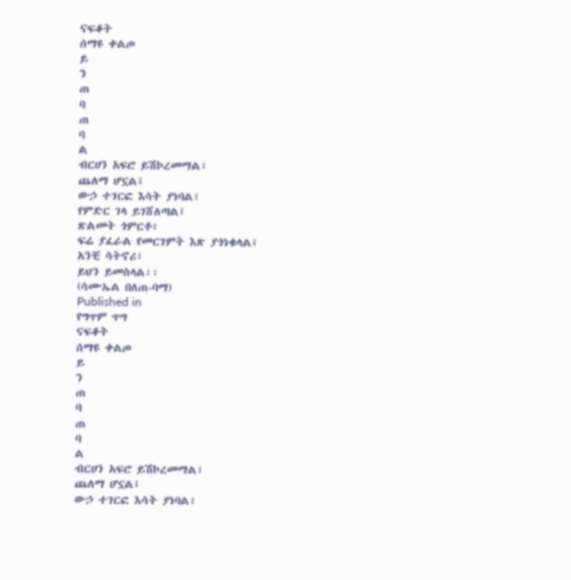ናፍቆት
ሰማዩ ቀልጦ
ይ
ን
ጠ
ባ
ጠ
ባ
ል
ብርሀን አፍሮ ይሽኮረመማል፣
ጨለማ ሆኗል፤
ውኃ ተገርፎ እሳት ያነባል፣
የምድር ገላ ይገሸለጣል፤
ጽልመት ጎምርቶ፣
ፍሬ ያፈራል የመርገምት እጽ ያጎነቁላል፤
አንቺ ሳትኖሪ፣
ይህን ይመስላል፡፡
(ሳሙኤል በለጠ-ባማ)
Published in
የግጥም ጥግ
ናፍቆት
ሰማዩ ቀልጦ
ይ
ን
ጠ
ባ
ጠ
ባ
ል
ብርሀን አፍሮ ይሽኮረመማል፣
ጨለማ ሆኗል፤
ውኃ ተገርፎ እሳት ያነባል፣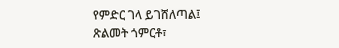የምድር ገላ ይገሸለጣል፤
ጽልመት ጎምርቶ፣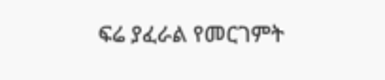ፍሬ ያፈራል የመርገምት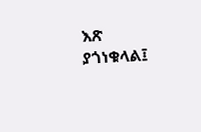እጽ ያጎነቁላል፤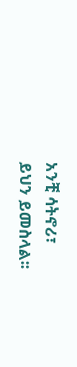አንቺ ሳትኖሪ፣
ይህን ይመስላል፡፡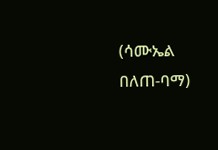(ሳሙኤል በለጠ-ባማ)